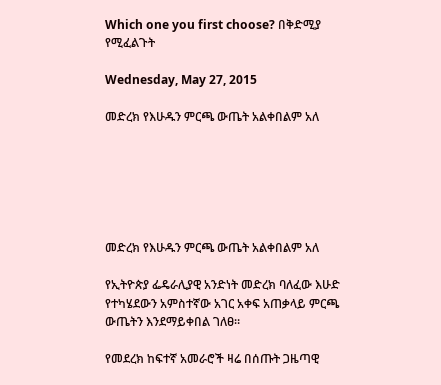Which one you first choose? በቅድሚያ የሚፈልጉት

Wednesday, May 27, 2015

መድረክ የእሁዱን ምርጫ ውጤት አልቀበልም አለ






መድረክ የእሁዱን ምርጫ ውጤት አልቀበልም አለ

የኢትዮጵያ ፌዴራሊያዊ አንድነት መድረክ ባለፈው እሁድ የተካሄደውን አምስተኛው አገር አቀፍ አጠቃላይ ምርጫ ውጤትን እንደማይቀበል ገለፀ።

የመደረክ ከፍተኛ አመራሮች ዛሬ በሰጡት ጋዜጣዊ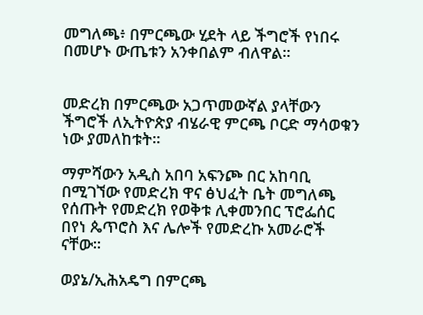መግለጫ፥ በምርጫው ሂደት ላይ ችግሮች የነበሩ በመሆኑ ውጤቱን አንቀበልም ብለዋል።


መድረክ በምርጫው አጋጥመውኛል ያላቸውን ችግሮች ለኢትዮጵያ ብሄራዊ ምርጫ ቦርድ ማሳወቁን ነው ያመለከቱት።

ማምሻውን አዲስ አበባ አፍንጮ በር አከባቢ በሚገኘው የመድረክ ዋና ፅህፈት ቤት መግለጫ የሰጡት የመድረክ የወቅቱ ሊቀመንበር ፕሮፌሰር በየነ ጴጥሮስ እና ሌሎች የመድረኩ አመራሮች ናቸው።

ወያኔ/ኢሕአዴግ በምርጫ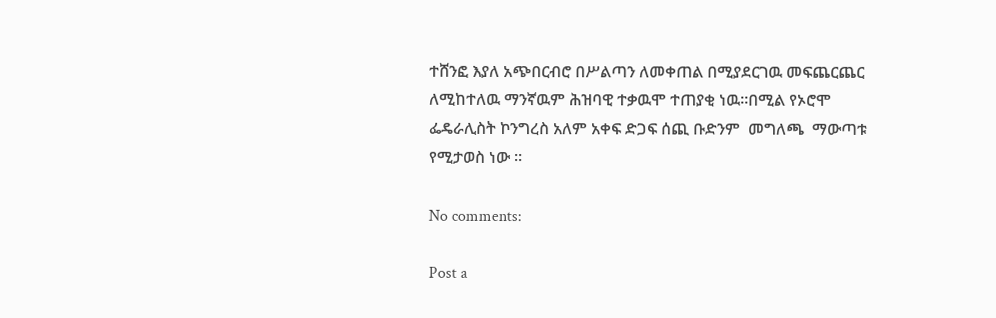ተሸንፎ እያለ አጭበርብሮ በሥልጣን ለመቀጠል በሚያደርገዉ መፍጨርጨር ለሚከተለዉ ማንኛዉም ሕዝባዊ ተቃዉሞ ተጠያቂ ነዉ።በሚል የኦሮሞ ፌዴራሊስት ኮንግረስ አለም አቀፍ ድጋፍ ሰጪ ቡድንም  መግለጫ  ማውጣቱ የሚታወስ ነው ።

No comments:

Post a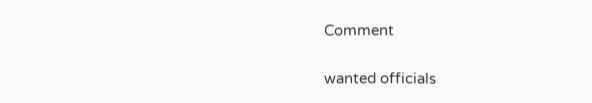Comment

wanted officials